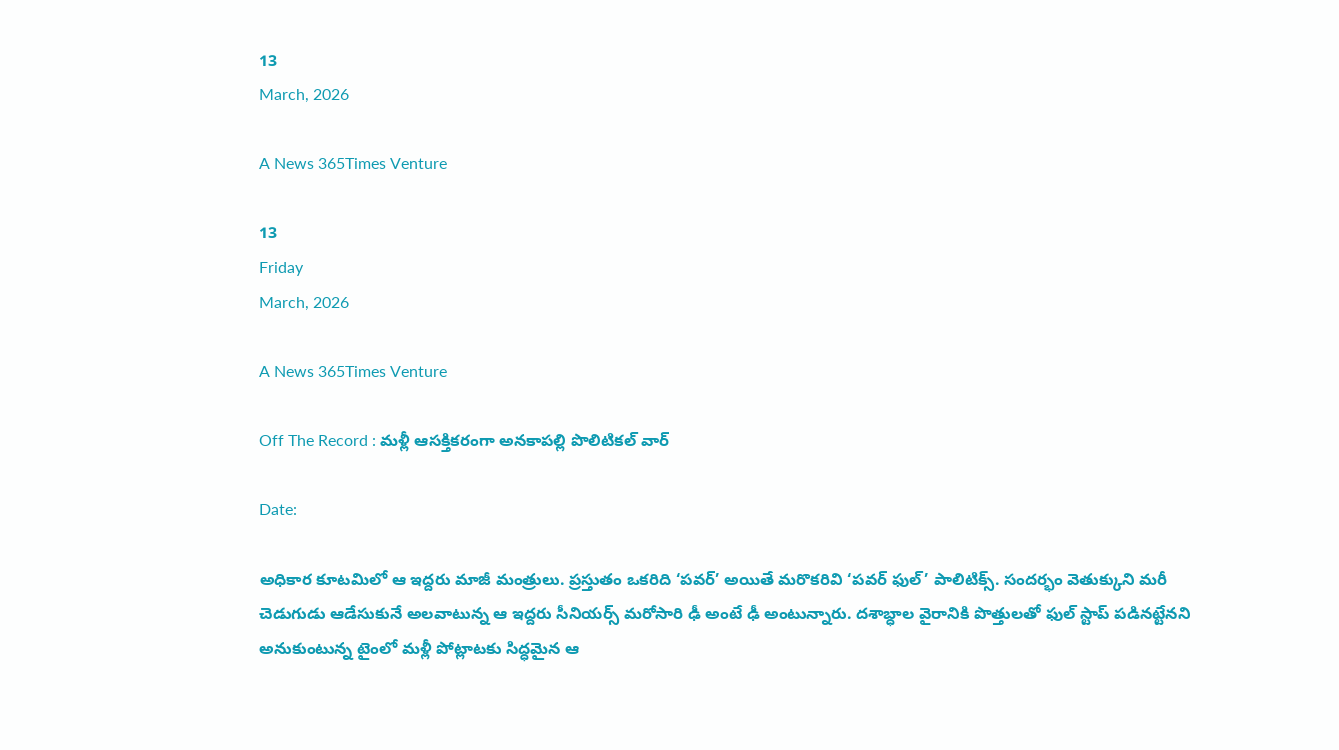13
March, 2026

A News 365Times Venture

13
Friday
March, 2026

A News 365Times Venture

Off The Record : మళ్లీ ఆసక్తికరంగా అనకాపల్లి పొలిటికల్ వార్

Date:

అధికార కూటమిలో ఆ ఇద్దరు మాజీ మంత్రులు. ప్రస్తుతం ఒకరిది ‘పవర్’ అయితే మరొకరివి ‘పవర్ ఫుల్’ పాలిటిక్స్. సందర్భం వెతుక్కుని మరీ చెడుగుడు ఆడేసుకునే అలవాటున్న ఆ ఇద్దరు సీనియర్స్‌ మరోసారి ఢీ అంటే ఢీ అంటున్నారు. దశాబ్ధాల వైరానికి పొత్తులతో ఫుల్ స్టాప్ పడినట్టేనని అనుకుంటున్న టైంలో మళ్లీ పోట్లాటకు సిద్ధమైన ఆ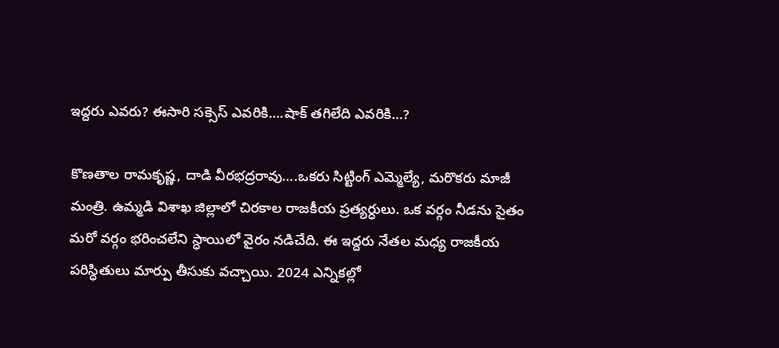ఇద్దరు ఎవరు? ఈసారి సక్సెస్ ఎవరికి….షాక్ తగిలేది ఎవరికి…?

కొణతాల రామకృష్ణ, దాడి వీరభద్రరావు….ఒకరు సిట్టింగ్‌ ఎమ్మెల్యే, మరొకరు మాజీ మంత్రి. ఉమ్మడి విశాఖ జిల్లాలో చిరకాల రాజకీయ ప్రత్యర్ధులు. ఒక వర్గం నీడను సైతం మరో వర్గం భరించలేని స్ధాయిలో వైరం నడిచేది. ఈ ఇద్దరు నేతల మధ్య రాజకీయ పరిస్ధితులు మార్పు తీసుకు వచ్చాయి. 2024 ఎన్నికల్లో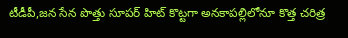టీడీపీ,జన సేన పొత్తు సూపర్ హిట్ కొట్టగా అనకాపల్లిలోనూ కొత్త చరిత్ర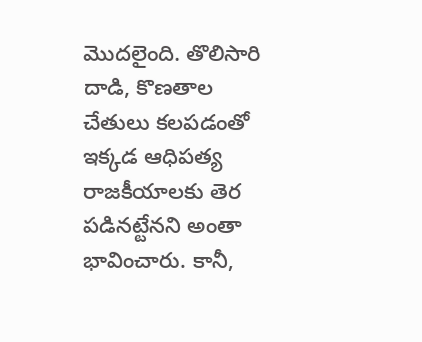మొదలైంది. తొలిసారి దాడి, కొణతాల చేతులు కలపడంతో ఇక్కడ ఆధిపత్య రాజకీయాలకు తెర పడినట్టేనని అంతా భావించారు. కానీ,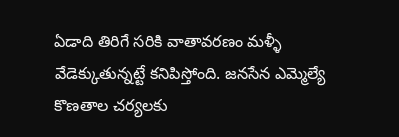ఏడాది తిరిగే సరికి వాతావరణం మళ్ళీ వేడెక్కుతున్నట్టే కనిపిస్తోంది. జనసేన ఎమ్మెల్యే కొణతాల చర్యలకు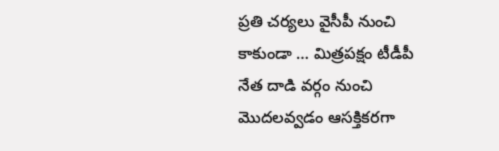ప్రతి చర్యలు వైసీపీ నుంచి కాకుండా … మిత్రపక్షం టీడీపీ నేత దాడి వర్గం నుంచి మొదలవ్వడం ఆసక్తికరగా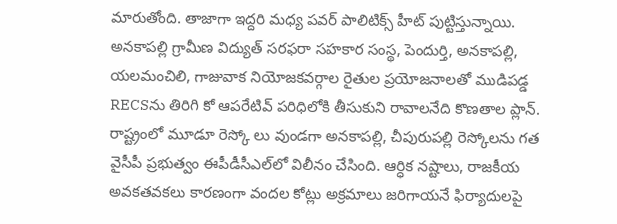మారుతోంది. తాజాగా ఇద్దరి మధ్య పవర్ పాలిటిక్స్ హీట్‌ పుట్టిస్తున్నాయి. అనకాపల్లి గ్రామీణ విద్యుత్‌ సరఫరా సహకార సంస్థ, పెందుర్తి, అనకాపల్లి, యలమంచిలి, గాజువాక నియోజకవర్గాల రైతుల ప్రయోజనాలతో ముడిపడ్డ RECSను తిరిగి కో ఆపరేటివ్ పరిధిలోకి తీసుకుని రావాలనేది కొణతాల ప్లాన్. రాష్ట్రంలో మూడూ రెస్కో లు వుండగా అనకాపల్లి, చీపురుపల్లి రెస్కోలను గత వైసీపీ ప్రభుత్వం ఈపీడీసీఎల్‌లో విలీనం చేసింది. ఆర్ధిక నష్టాలు, రాజకీయ అవకతవకలు కారణంగా వందల కోట్లు అక్రమాలు జరిగాయనే ఫిర్యాదులపై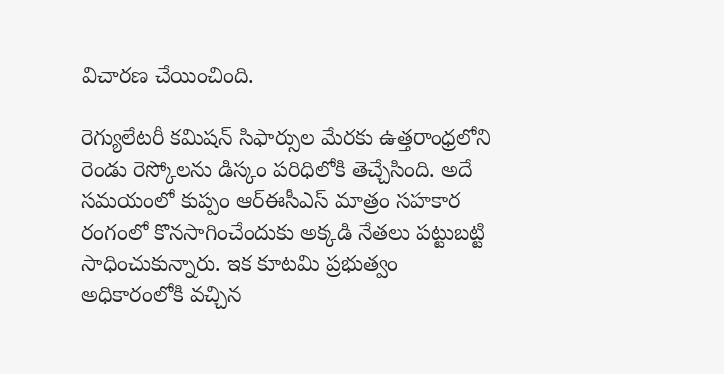విచారణ చేయించింది.

రెగ్యులేటరీ కమిషన్ సిఫార్సుల మేరకు ఉత్తరాంధ్రలోని రెండు రెస్కోలను డిస్కం పరిధిలోకి తెచ్చేసింది. అదే సమయంలో కుప్పం ఆర్ఈసీఎస్ మాత్రం సహకార రంగంలో కొనసాగించేందుకు అక్కడి నేతలు పట్టుబట్టి సాధించుకున్నారు. ఇక కూటమి ప్రభుత్వం అధికారంలోకి వచ్చిన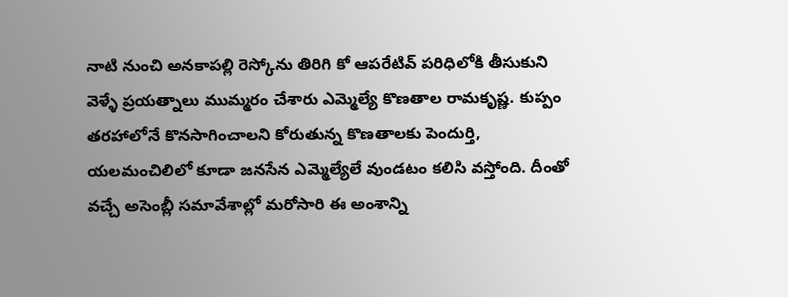నాటి నుంచి అనకాపల్లి రెస్కోను తిరిగి కో ఆపరేటివ్ పరిధిలోకి తీసుకుని వెళ్ళే ప్రయత్నాలు ముమ్మరం చేశారు ఎమ్మెల్యే కొణతాల రామకృష్ణ. కుప్పం తరహాలోనే కొనసాగించాలని కోరుతున్న కొణతాలకు పెందుర్తి, యలమంచిలిలో కూడా జనసేన ఎమ్మెల్యేలే వుండటం కలిసి వస్తోంది. దీంతో వచ్చే అసెంబ్లీ సమావేశాల్లో మరోసారి ఈ అంశాన్ని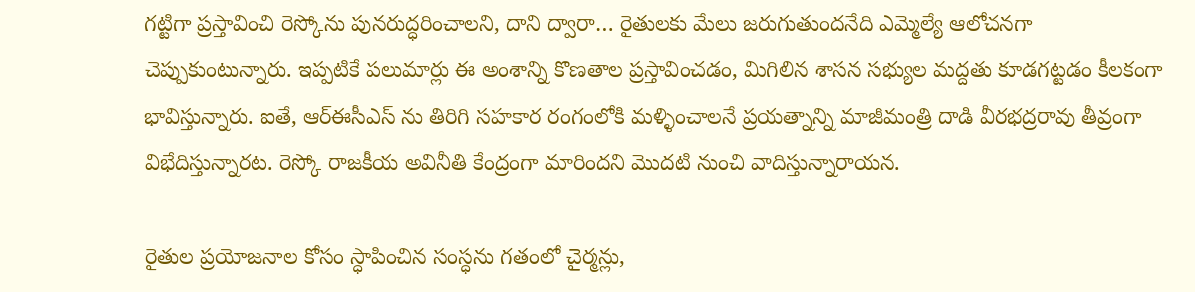గట్టిగా ప్రస్తావించి రెస్కోను పునరుద్ధరించాలని, దాని ద్వారా… రైతులకు మేలు జరుగుతుందనేది ఎమ్మెల్యే ఆలోచనగా చెప్పుకుంటున్నారు. ఇప్పటికే పలుమార్లు ఈ అంశాన్ని కొణతాల ప్రస్తావించడం, మిగిలిన శాసన సభ్యుల మద్దతు కూడగట్టడం కీలకంగా భావిస్తున్నారు. ఐతే, ఆర్ఈసీఎస్ ను తిరిగి సహకార రంగంలోకి మళ్ళించాలనే ప్రయత్నాన్ని మాజీమంత్రి దాడి వీరభద్రరావు తీవ్రంగా విభేదిస్తున్నారట. రెస్కో రాజకీయ అవినీతి కేంద్రంగా మారిందని మొదటి నుంచి వాదిస్తున్నారాయన.

రైతుల ప్రయోజనాల కోసం స్ధాపించిన సంస్ధను గతంలో చైర్మన్లు,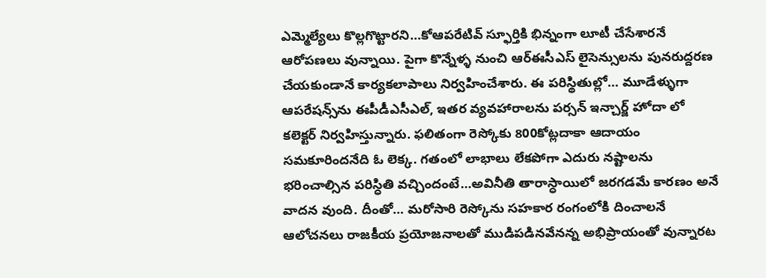ఎమ్మెల్యేలు కొల్లగొట్టారని…కోఆపరేటివ్ స్ఫూర్తికి భిన్నంగా లూటీ చేసేశారనే ఆరోపణలు వున్నాయి. పైగా కొన్నేళ్ళ నుంచి ఆర్ఈసీఎస్ లైసెన్సులను పునరుద్దరణ చేయకుండానే కార్యకలాపాలు నిర్వహించేశారు. ఈ పరిస్థితుల్లో… మూడేళ్ళుగా ఆపరేషన్స్‌ను ఈపీడీఎసీఎల్, ఇతర వ్యవహారాలను పర్సన్ ఇన్చార్జ్ హోదా లో కలెక్టర్ నిర్వహిస్తున్నారు. ఫలితంగా రెస్కోకు 800కోట్లదాకా ఆదాయం సమకూరిందనేది ఓ లెక్క. గతంలో లాభాలు లేకపోగా ఎదురు నష్టాలను భరించాల్సిన పరిస్ధితి వచ్చిందంటే…అవినీతి తారాస్ధాయిలో జరగడమే కారణం అనే వాదన వుంది. దీంతో… మరోసారి రెస్కోను సహకార రంగంలోకి దించాలనే ఆలోచనలు రాజకీయ ప్రయోజనాలతో ముడిపడినవేనన్న అభిప్రాయంతో వున్నారట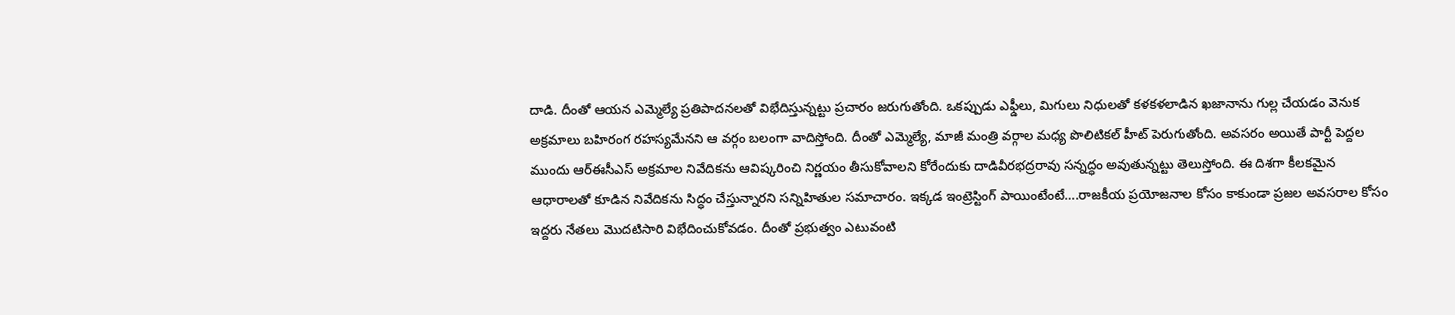దాడి. దీంతో ఆయన ఎమ్మెల్యే ప్రతిపాదనలతో విభేదిస్తున్నట్టు ప్రచారం జరుగుతోంది. ఒకప్పుడు ఎఫ్డీలు, మిగులు నిధులతో కళకళలాడిన ఖజానాను గుల్ల చేయడం వెనుక అక్రమాలు బహిరంగ రహస్యమేనని ఆ వర్గం బలంగా వాదిస్తోంది. దీంతో ఎమ్మెల్యే, మాజీ మంత్రి వర్గాల మధ్య పొలిటికల్‌ హీట్‌ పెరుగుతోంది. అవసరం అయితే పార్టీ పెద్దల ముందు ఆర్ఈసీఎస్ అక్రమాల నివేదికను ఆవిష్కరించి నిర్ణయం తీసుకోవాలని కోరేందుకు దాడివీరభద్రరావు సన్నద్ధం అవుతున్నట్టు తెలుస్తోంది. ఈ దిశగా కీలకమైన ఆధారాలతో కూడిన నివేదికను సిద్ధం చేస్తున్నారని సన్నిహితుల సమాచారం. ఇక్కడ ఇంట్రెస్టింగ్‍ పాయింటేంటే….రాజకీయ ప్రయోజనాల కోసం కాకుండా ప్రజల అవసరాల కోసం ఇద్దరు నేతలు మొదటిసారి విభేదించుకోవడం. దీంతో ప్రభుత్వం ఎటువంటి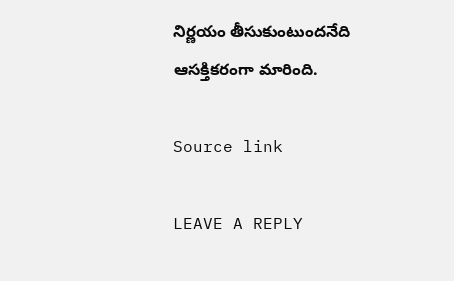నిర్ణయం తీసుకుంటుందనేది ఆసక్తికరంగా మారింది.

Source link

LEAVE A REPLY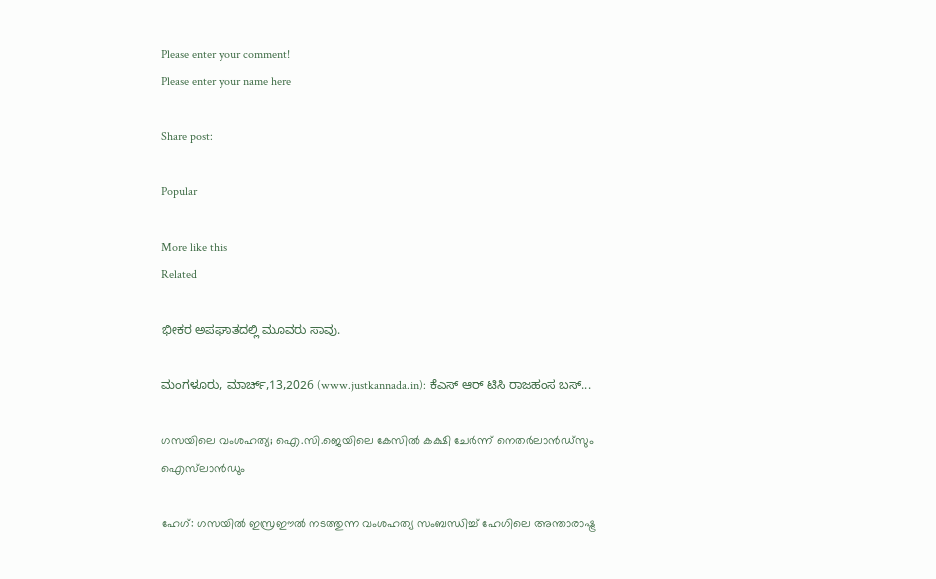Please enter your comment!
Please enter your name here

Share post:

Popular

More like this
Related

ಭೀಕರ ಅಪಘಾತದಲ್ಲಿ ಮೂವರು ಸಾವು.

ಮಂಗಳೂರು, ಮಾರ್ಚ್,13,2026 (www.justkannada.in): ಕೆಎಸ್ ಆರ್ ಟಿಸಿ ರಾಜಹಂಸ ಬಸ್...

ഗസയിലെ വംശഹത്യ; ഐ.സി.ജെയിലെ കേസില്‍ കക്ഷി ചേര്‍ന്ന് നെതര്‍ലാന്‍ഡ്‌സും ഐസ്‌ലാന്‍ഡും

ഹേഗ്: ഗസയില്‍ ഇസ്രഈല്‍ നടത്തുന്ന വംശഹത്യ സംബന്ധിച്ച് ഹേഗിലെ അന്താരാഷ്ട്ര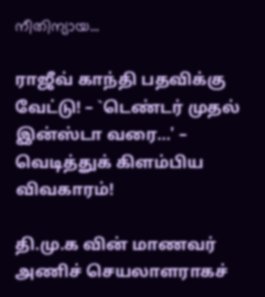നീതിന്യായ...

ராஜீவ் காந்தி பதவிக்கு வேட்டு! – `டெண்டர் முதல் இன்ஸ்டா வரை…' – வெடித்துக் கிளம்பிய விவகாரம்!

தி.மு.க வின் மாணவர் அணிச் செயலாளராகச்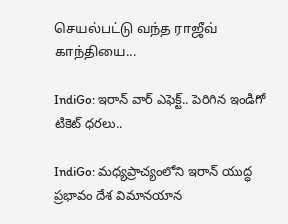செயல்பட்டு வந்த ராஜீவ் காந்தியை...

IndiGo: ఇరాన్ వార్ ఎఫెక్ట్.. పెరిగిన ఇండిగో టికెట్ ధరలు..

IndiGo: మధ్యప్రాచ్యంలోని ఇరాన్ యుద్ధ ప్రభావం దేశ విమానయాన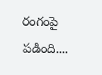రంగంపై పడింది....